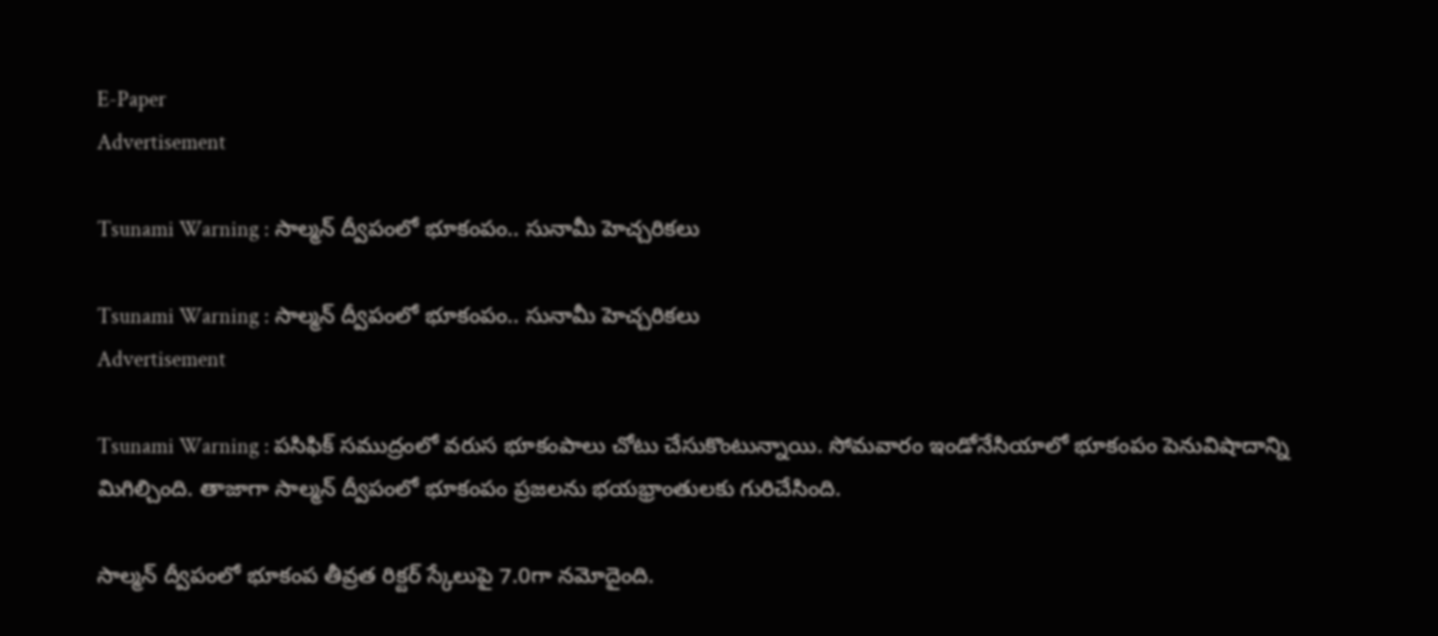E-Paper
Advertisement

Tsunami Warning : సాల్మన్‌ ద్వీపంలో భూకంపం.. సునామీ హెచ్చరికలు

Tsunami Warning : సాల్మన్‌ ద్వీపంలో భూకంపం.. సునామీ హెచ్చరికలు
Advertisement

Tsunami Warning : పసిఫిక్‌ సముద్రంలో వరుస భూకంపాలు చోటు చేసుకొంటున్నాయి. సోమవారం ఇండోనేసియాలో భూకంపం పెనువిషాదాన్ని మిగిల్చింది. తాజాగా సాల్మన్‌ ద్వీపంలో భూకంపం ప్రజలను భయభ్రాంతులకు గురిచేసింది.

సాల్మన్‌ ద్వీపంలో భూకంప తీవ్రత రిక్టర్ స్కేలుపై 7.0గా నమోదైంది.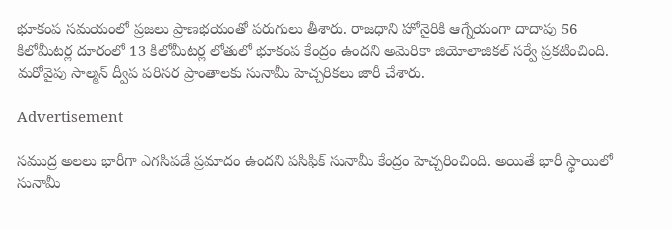భూకంప సమయంలో ప్రజలు ప్రాణభయంతో పరుగులు తీశారు. రాజధాని హోనైరికి ఆగ్నేయంగా దాదాపు 56 కిలోమీటర్ల దూరంలో 13 కిలోమీటర్ల లోతులో భూకంప కేంద్రం ఉందని అమెరికా జియోలాజికల్‌ సర్వే ప్రకటించింది. మరోవైపు సాల్మన్ ద్వీప పరిసర ప్రాంతాలకు సునామీ హెచ్చరికలు జారీ చేశారు.

Advertisement

సముద్ర అలలు భారీగా ఎగసిపడే ప్రమాదం ఉందని పసిఫిక్‌ సునామీ కేంద్రం హెచ్చరించింది. అయితే భారీ స్థాయిలో సునామీ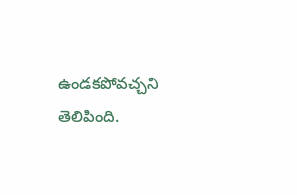ఉండకపోవచ్చని తెలిపింది.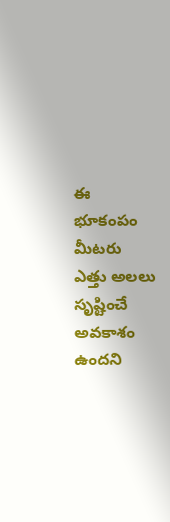ఈ భూకంపం మీటరు ఎత్తు అలలు సృష్టించే అవకాశం ఉందని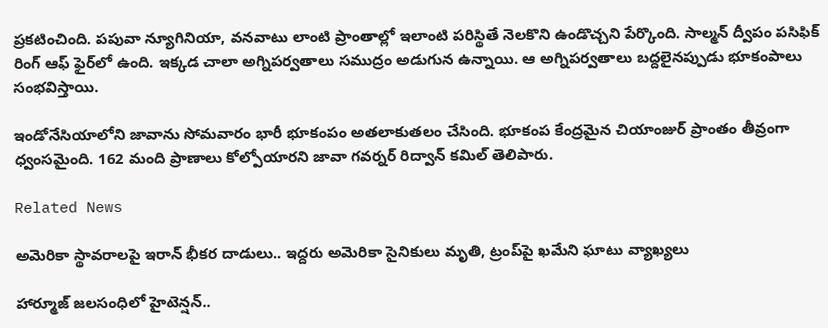ప్రకటించింది. పపువా న్యూగినియా, వనవాటు లాంటి ప్రాంతాల్లో ఇలాంటి పరిస్థితే నెలకొని ఉండొచ్చని పేర్కొంది. సాల్మన్‌ ద్వీపం పసిఫిక్‌ రింగ్‌ ఆఫ్‌ ఫైర్‌లో ఉంది. ఇక్కడ చాలా అగ్నిపర్వతాలు సముద్రం అడుగున ఉన్నాయి. ఆ అగ్నిపర్వతాలు బద్దలైనప్పుడు భూకంపాలు సంభవిస్తాయి.

ఇండోనేసియాలోని జావాను సోమవారం భారీ భూకంపం అతలాకుతలం చేసింది. భూకంప కేంద్రమైన చియాంజుర్‌ ప్రాంతం తీవ్రంగా ధ్వంసమైంది. 162 మంది ప్రాణాలు కోల్పోయారని జావా గవర్నర్‌ రిద్వాన్‌ కమిల్‌ తెలిపారు.

Related News

అమెరికా స్థావరాలపై ఇరాన్ భీకర దాడులు.. ఇద్దరు అమెరికా సైనికులు మృతి, ట్రంప్‌పై ఖమేని ఘాటు వ్యాఖ్యలు

హార్మూజ్ జలసంధిలో హైటెన్షన్..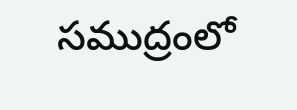సముద్రంలో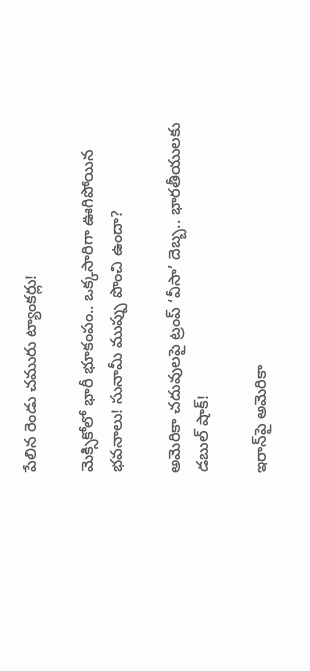పేలిన రెండు చమురు ట్యాంకర్లు!

మెక్సికోలో భారీ భూకంపం.. ఒక్కసారిగా ఊగిపోయిన భవనాలు! సునామీ ముప్పు పొంచి ఉందా?

అమెరికా చదువులపై ట్రంప్ ‘వీసా’ దెబ్బ.. భారతీయులకు డబుల్ షాక్!

ఇరాన్‌పై అమెరికా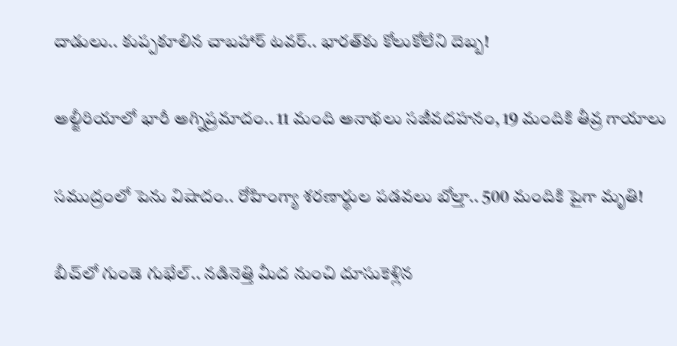దాడులు.. కుప్పకూలిన చాబహార్ టవర్.. భారత్‌కు కోలుకోలేని దెబ్బ!

అల్జీరియాలో భారీ అగ్నిప్రమాదం.. 11 మంది అనాథలు సజీవదహనం, 19 మందికి తీవ్ర గాయాలు

సముద్రంలో పెను విషాదం.. రోహింగ్యా శరణార్థుల పడవలు బోల్తా.. 500 మందికి పైగా మృతి!

బీచ్‌లో గుండె గుభేల్.. నడినెత్తి మీద నుంచి దూసుకెళ్లిన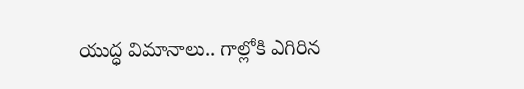యుద్ధ విమానాలు.. గాల్లోకి ఎగిరిన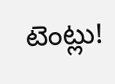టెంట్లు!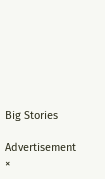Big Stories

Advertisement
×